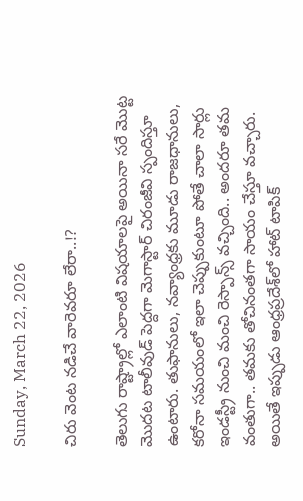Sunday, March 22, 2026

చిరు వెంట నడిచే వారెవరూ లేరా..!?

తెలుగు రాష్ట్రాల్లో ఎలాంటి విషయాలపై అయినా సరే మొట్ట మొదట టాలీవుడ్ పెద్దగా మెగాస్టార్ చిరంజీవి స్పందిస్తూ ఉంటారు. తుఫానులు, నవ్యాంధ్రకు మూడు రాజధానులు, కరోనా సమయంలో ఇలా చెప్పుకుంటూ పోతే చాలా సార్లు ఇండస్ట్రీ నుంచి మంచి రెస్పాన్స్ వచ్చింది.. అందరూ తమ వంతుగా.. తమకు తోచినంతగా సాయం చేస్తూ వచ్చారు. అయితే ఇప్పుడు ఆంధ్రప్రదేశ్‌లో హాట్ టాపిక్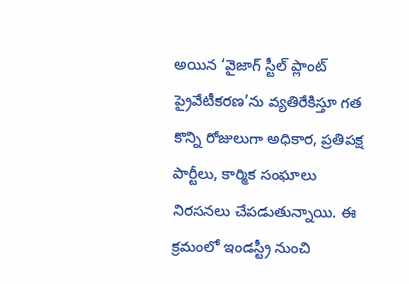అయిన ‘వైజాగ్ స్టీల్ ప్లాంట్ ప్రైవేటీకరణ’ను వ్యతిరేకిస్తూ గత కొన్ని రోజులుగా అధికార, ప్రతిపక్ష పార్టీలు, కార్మిక సంఘాలు నిరసనలు చేపడుతున్నాయి. ఈ క్రమంలో ఇండస్ట్రీ నుంచి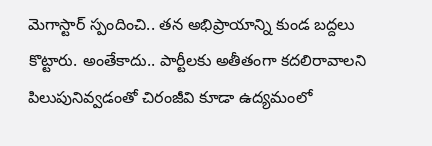మెగాస్టార్ స్పందించి.. తన అభిప్రాయాన్ని కుండ బద్దలు కొట్టారు. అంతేకాదు.. పార్టీలకు అతీతంగా కదలిరావాలని పిలుపునివ్వడంతో చిరంజీవి కూడా ఉద్యమంలో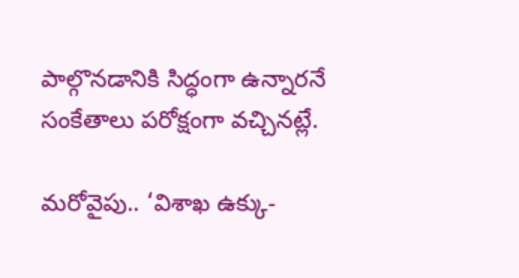పాల్గొనడానికి సిద్ధంగా ఉన్నారనే సంకేతాలు పరోక్షంగా వచ్చినట్లే.

మరోవైపు.. ‘విశాఖ ఉక్కు-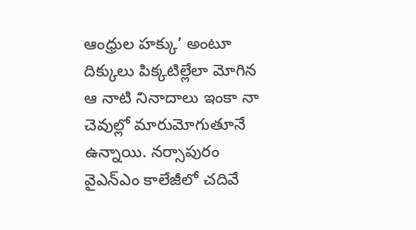ఆంధ్రుల హక్కు’ అంటూ దిక్కులు పిక్కటిల్లేలా మోగిన ఆ నాటి నినాదాలు ఇంకా నా చెవుల్లో మారుమోగుతూనే ఉన్నాయి. నర్సాపురం వైఎన్ఎం కాలేజీలో చదివే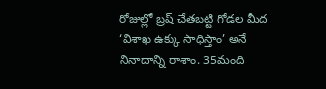రోజుల్లో బ్రష్ చేతబట్టి గోడల మీద ‘విశాఖ ఉక్కు సాధిస్తాం’ అనే నినాదాన్ని రాశాం. 35మంది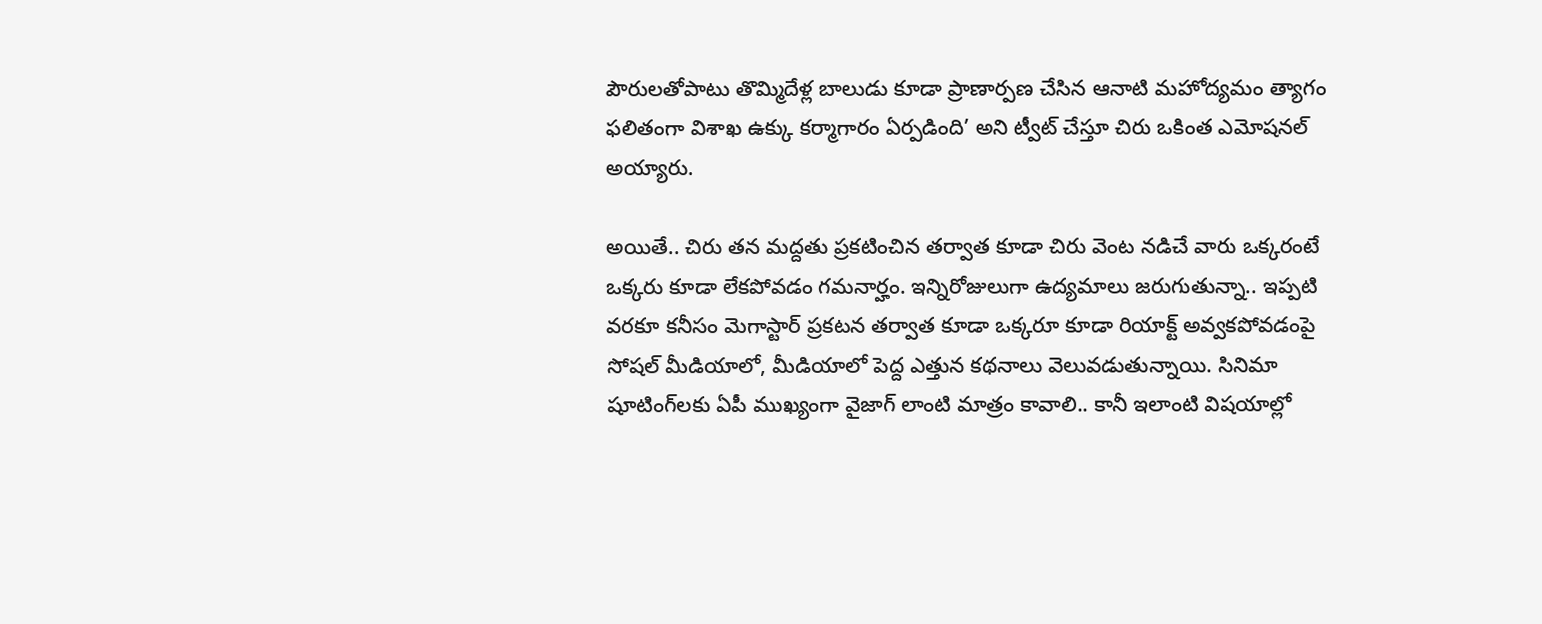పౌరులతోపాటు తొమ్మిదేళ్ల బాలుడు కూడా ప్రాణార్పణ చేసిన ఆనాటి మహోద్యమం త్యాగం ఫలితంగా విశాఖ ఉక్కు కర్మాగారం ఏర్పడింది’ అని ట్వీట్ చేస్తూ చిరు ఒకింత ఎమోషనల్ అయ్యారు.

అయితే.. చిరు తన మద్దతు ప్రకటించిన తర్వాత కూడా చిరు వెంట నడిచే వారు ఒక్కరంటే ఒక్కరు కూడా లేకపోవడం గమనార్హం. ఇన్నిరోజులుగా ఉద్యమాలు జరుగుతున్నా.. ఇప్పటి వరకూ కనీసం మెగాస్టార్ ప్రకటన తర్వాత కూడా ఒక్కరూ కూడా రియాక్ట్ అవ్వకపోవడంపై సోషల్ మీడియాలో, మీడియాలో పెద్ద ఎత్తున కథనాలు వెలువడుతున్నాయి. సినిమా షూటింగ్‌లకు ఏపీ ముఖ్యంగా వైజాగ్ లాంటి మాత్రం కావాలి.. కానీ ఇలాంటి విషయాల్లో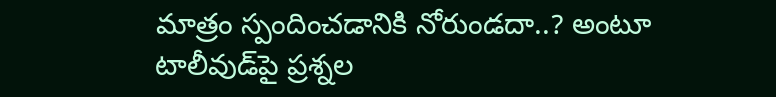మాత్రం స్పందించడానికి నోరుండదా..? అంటూ టాలీవుడ్‌పై ప్రశ్నల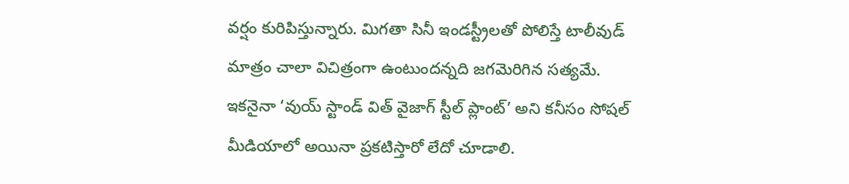వర్షం కురిపిస్తున్నారు. మిగతా సినీ ఇండస్ట్రీలతో పోలిస్తే టాలీవుడ్ మాత్రం చాలా విచిత్రంగా ఉంటుందన్నది జగమెరిగిన సత్యమే. ఇకనైనా ‘వుయ్ స్టాండ్ విత్ వైజాగ్ స్టీల్ ప్లాంట్’ అని కనీసం సోషల్ మీడియాలో అయినా ప్రకటిస్తారో లేదో చూడాలి.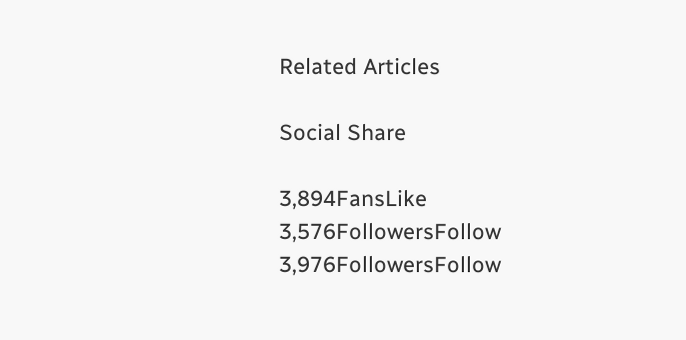Related Articles

Social Share

3,894FansLike
3,576FollowersFollow
3,976FollowersFollow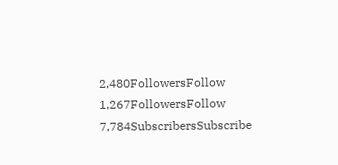2,480FollowersFollow
1,267FollowersFollow
7,784SubscribersSubscribe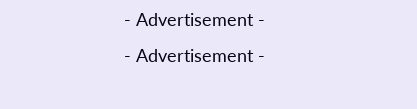- Advertisement -
- Advertisement -